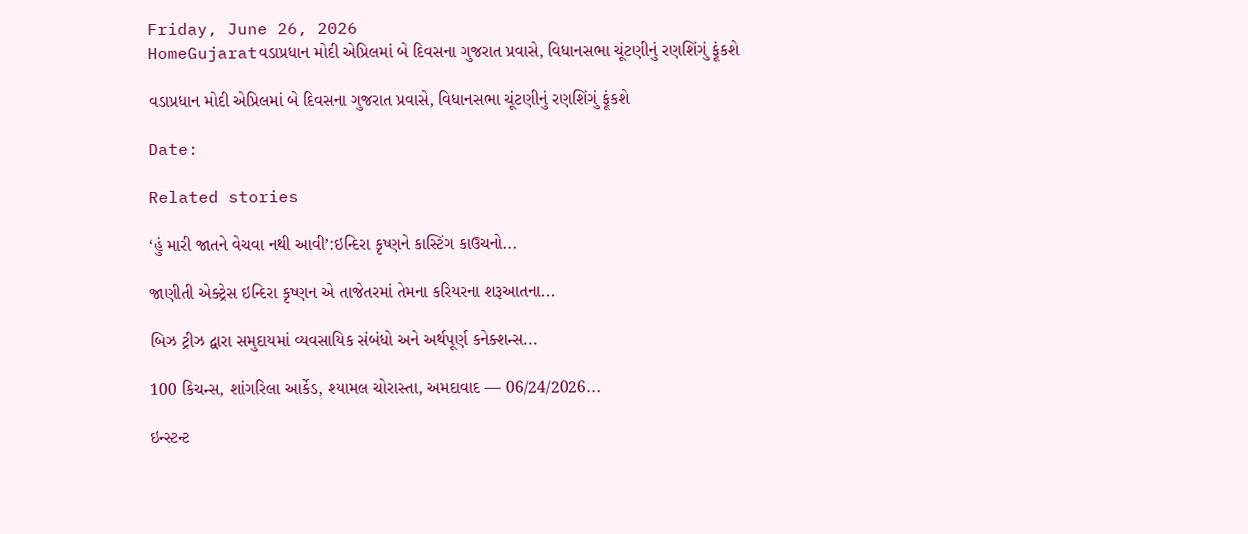Friday, June 26, 2026
HomeGujaratવડાપ્રધાન મોદી એપ્રિલમાં બે દિવસના ગુજરાત પ્રવાસે, વિધાનસભા ચૂંટણીનું રણશિંગું ફૂંકશે

વડાપ્રધાન મોદી એપ્રિલમાં બે દિવસના ગુજરાત પ્રવાસે, વિધાનસભા ચૂંટણીનું રણશિંગું ફૂંકશે

Date:

Related stories

‘હું મારી જાતને વેચવા નથી આવી’:ઇન્દિરા કૃષ્ણને કાસ્ટિંગ કાઉચનો...

જાણીતી એક્ટ્રેસ ઇન્દિરા કૃષ્ણન એ તાજેતરમાં તેમના કરિયરના શરૂઆતના...

બિઝ ટ્રીઝ દ્વારા સમુદાયમાં વ્યવસાયિક સંબંધો અને અર્થપૂર્ણ કનેક્શન્સ...

100 કિચન્સ, શાંગરિલા આર્કેડ, શ્યામલ ચોરાસ્તા, અમદાવાદ — 06/24/2026...

ઇન્સ્ટન્ટ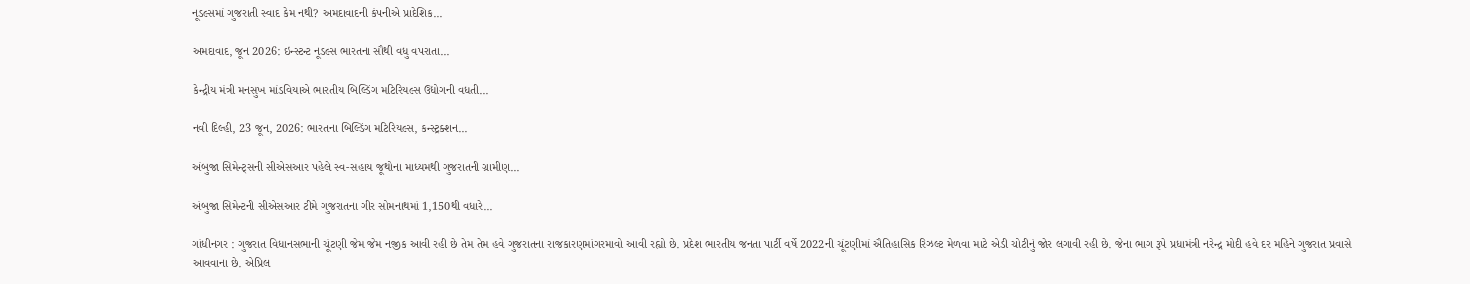નૂડલ્સમાં ગુજરાતી સ્વાદ કેમ નથી? અમદાવાદની કંપનીએ પ્રાદેશિક...

અમદાવાદ, જૂન 2026: ઇન્સ્ટન્ટ નૂડલ્સ ભારતના સૌથી વધુ વપરાતા...

કેન્દ્રીય મંત્રી મનસુખ માંડવિયાએ ભારતીય બિલ્ડિંગ મટિરિયલ્સ ઉદ્યોગની વધતી...

નવી દિલ્હી, 23 જૂન, 2026: ભારતના બિલ્ડિંગ મટિરિયલ્સ, કન્સ્ટ્રક્શન...

અંબુજા સિમેન્ટ્સની સીએસઆર પહેલે સ્વ-સહાય જૂથોના માધ્યમથી ગુજરાતની ગ્રામીણ...

અંબુજા સિમેન્ટની સીએસઆર ટીમે ગુજરાતના ગીર સોમનાથમાં 1,150થી વધારે...

ગાંધીનગર : ગુજરાત વિધાનસભાની ચૂંટણી જેમ જેમ નજીક આવી રહી છે તેમ તેમ હવે ગુજરાતના રાજકારણમાંગરમાવો આવી રહ્યો છે. પ્રદેશ ભારતીય જનતા પાર્ટી વર્ષે 2022ની ચૂંટણીમાં ઐતિહાસિક રિઝલ્ટ મેળવા માટે એડી ચોટીનું જોર લગાવી રહી છે. જેના ભાગ રૂપે પ્રધામંત્રી નરેન્દ્ર મોદી હવે દર મહિને ગુજરાત પ્રવાસે આવવાના છે. એપ્રિલ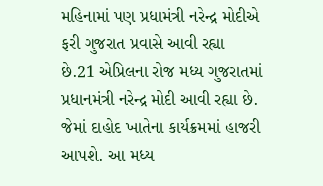મહિનામાં પણ પ્રધામંત્રી નરેન્દ્ર મોદીએ ફરી ગુજરાત પ્રવાસે આવી રહ્યા છે.21 એપ્રિલના રોજ મધ્ય ગુજરાતમાં પ્રધાનમંત્રી નરેન્દ્ર મોદી આવી રહ્યા છે. જેમાં દાહોદ ખાતેના કાર્યક્રમમાં હાજરી આપશે. આ મધ્ય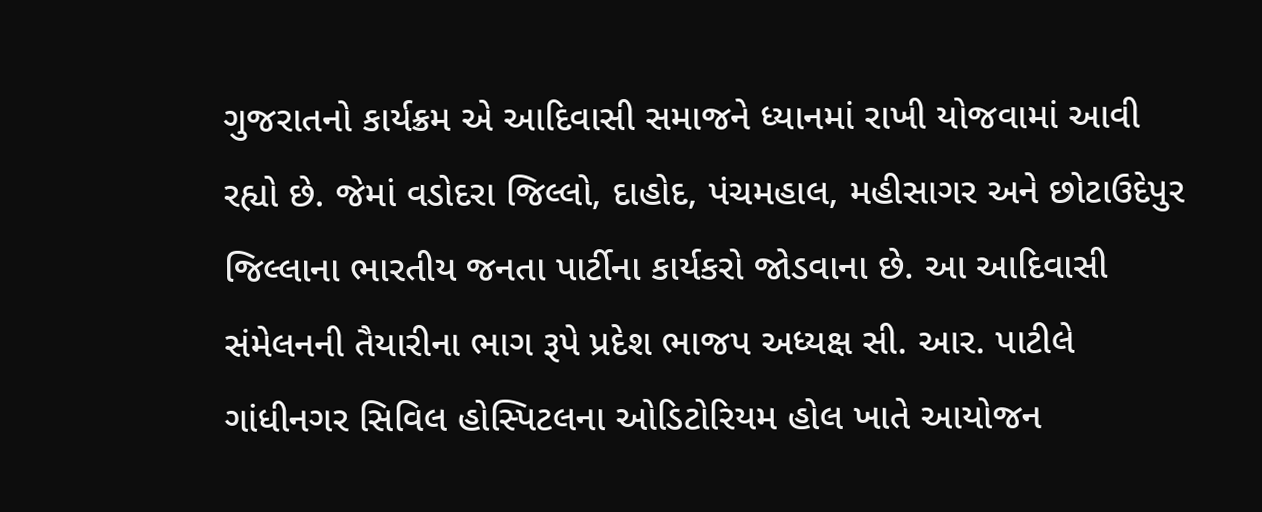ગુજરાતનો કાર્યક્રમ એ આદિવાસી સમાજને ધ્યાનમાં રાખી યોજવામાં આવી રહ્યો છે. જેમાં વડોદરા જિલ્લો, દાહોદ, પંચમહાલ, મહીસાગર અને છોટાઉદેપુર જિલ્લાના ભારતીય જનતા પાર્ટીના કાર્યકરો જોડવાના છે. આ આદિવાસી સંમેલનની તૈયારીના ભાગ રૂપે પ્રદેશ ભાજપ અધ્યક્ષ સી. આર. પાટીલે ગાંધીનગર સિવિલ હોસ્પિટલના ઓડિટોરિયમ હોલ ખાતે આયોજન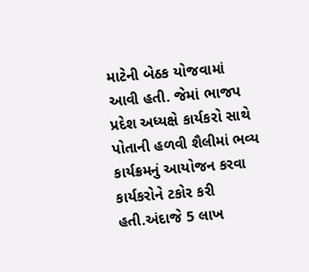માટેની બેઠક યોજવામાં આવી હતી. જેમાં ભાજપ પ્રદેશ અધ્યક્ષે કાર્યકરો સાથે પોતાની હળવી શૈલીમાં ભવ્ય કાર્યક્રમનું આયોજન કરવા કાર્યકરોને ટકોર કરી હતી.અંદાજે 5 લાખ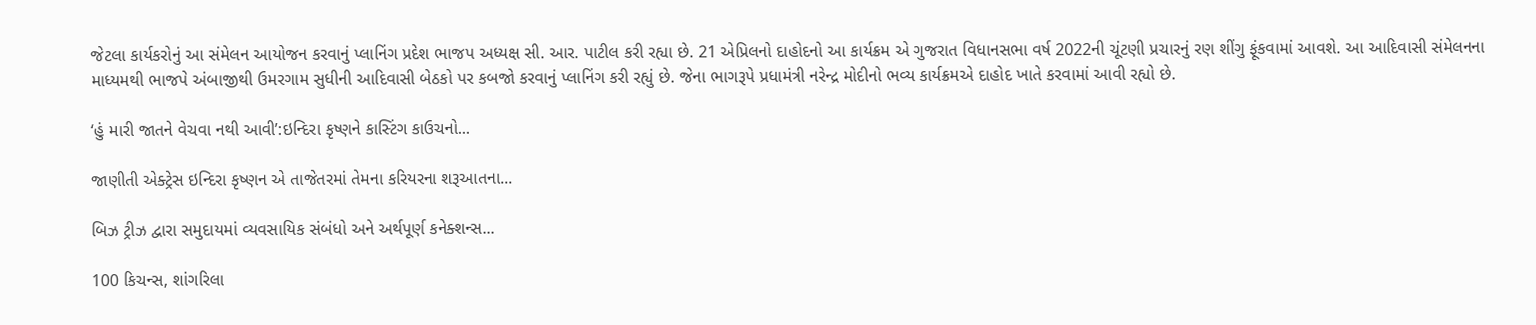જેટલા કાર્યકરોનું આ સંમેલન આયોજન કરવાનું પ્લાનિંગ પ્રદેશ ભાજપ અધ્યક્ષ સી. આર. પાટીલ કરી રહ્યા છે. 21 એપ્રિલનો દાહોદનો આ કાર્યક્રમ એ ગુજરાત વિધાનસભા વર્ષ 2022ની ચૂંટણી પ્રચારનું રણ શીંગુ ફૂંકવામાં આવશે. આ આદિવાસી સંમેલનના માધ્યમથી ભાજપે અંબાજીથી ઉમરગામ સુધીની આદિવાસી બેઠકો પર કબજો કરવાનું પ્લાનિંગ કરી રહ્યું છે. જેના ભાગરૂપે પ્રધામંત્રી નરેન્દ્ર મોદીનો ભવ્ય કાર્યક્રમએ દાહોદ ખાતે કરવામાં આવી રહ્યો છે.

‘હું મારી જાતને વેચવા નથી આવી’:ઇન્દિરા કૃષ્ણને કાસ્ટિંગ કાઉચનો...

જાણીતી એક્ટ્રેસ ઇન્દિરા કૃષ્ણન એ તાજેતરમાં તેમના કરિયરના શરૂઆતના...

બિઝ ટ્રીઝ દ્વારા સમુદાયમાં વ્યવસાયિક સંબંધો અને અર્થપૂર્ણ કનેક્શન્સ...

100 કિચન્સ, શાંગરિલા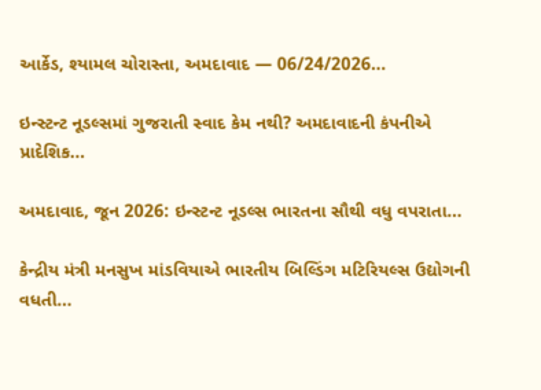આર્કેડ, શ્યામલ ચોરાસ્તા, અમદાવાદ — 06/24/2026...

ઇન્સ્ટન્ટ નૂડલ્સમાં ગુજરાતી સ્વાદ કેમ નથી? અમદાવાદની કંપનીએ પ્રાદેશિક...

અમદાવાદ, જૂન 2026: ઇન્સ્ટન્ટ નૂડલ્સ ભારતના સૌથી વધુ વપરાતા...

કેન્દ્રીય મંત્રી મનસુખ માંડવિયાએ ભારતીય બિલ્ડિંગ મટિરિયલ્સ ઉદ્યોગની વધતી...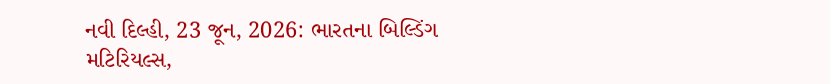નવી દિલ્હી, 23 જૂન, 2026: ભારતના બિલ્ડિંગ મટિરિયલ્સ,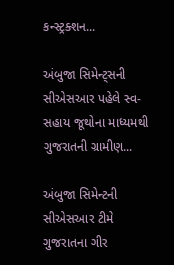કન્સ્ટ્રક્શન...

અંબુજા સિમેન્ટ્સની સીએસઆર પહેલે સ્વ-સહાય જૂથોના માધ્યમથી ગુજરાતની ગ્રામીણ...

અંબુજા સિમેન્ટની સીએસઆર ટીમે ગુજરાતના ગીર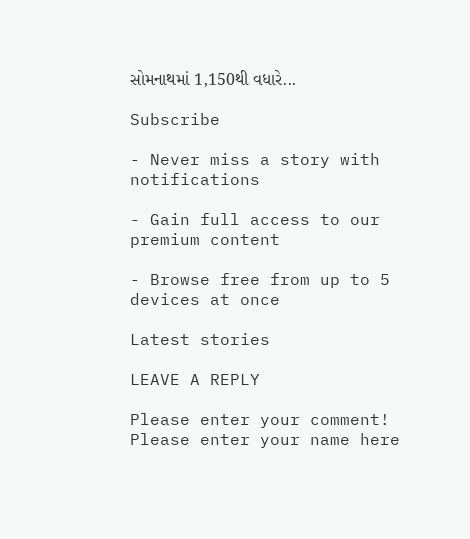સોમનાથમાં 1,150થી વધારે...

Subscribe

- Never miss a story with notifications

- Gain full access to our premium content

- Browse free from up to 5 devices at once

Latest stories

LEAVE A REPLY

Please enter your comment!
Please enter your name here